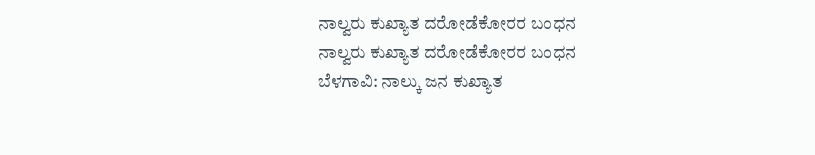ನಾಲ್ವರು ಕುಖ್ಯಾತ ದರೋಡೆಕೋರರ ಬಂಧನ
ನಾಲ್ವರು ಕುಖ್ಯಾತ ದರೋಡೆಕೋರರ ಬಂಧನ
ಬೆಳಗಾವಿ: ನಾಲ್ಕು ಜನ ಕುಖ್ಯಾತ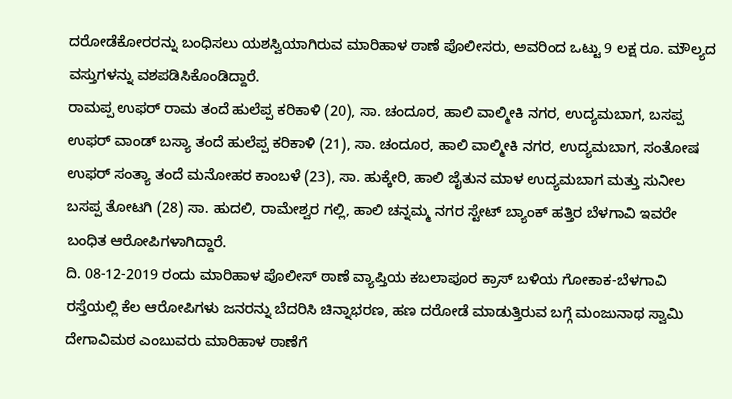ದರೋಡೆಕೋರರನ್ನು ಬಂಧಿಸಲು ಯಶಸ್ವಿಯಾಗಿರುವ ಮಾರಿಹಾಳ ಠಾಣೆ ಪೊಲೀಸರು, ಅವರಿಂದ ಒಟ್ಟು 9 ಲಕ್ಷ ರೂ. ಮೌಲ್ಯದ ವಸ್ತುಗಳನ್ನು ವಶಪಡಿಸಿಕೊಂಡಿದ್ದಾರೆ.
ರಾಮಪ್ಪ ಉಫರ್ ರಾಮ ತಂದೆ ಹುಲೆಪ್ಪ ಕರಿಕಾಳಿ (20), ಸಾ. ಚಂದೂರ, ಹಾಲಿ ವಾಲ್ಮೀಕಿ ನಗರ, ಉದ್ಯಮಬಾಗ, ಬಸಪ್ಪ ಉಫರ್ ವಾಂಡ್ ಬಸ್ಯಾ ತಂದೆ ಹುಲೆಪ್ಪ ಕರಿಕಾಳಿ (21), ಸಾ. ಚಂದೂರ, ಹಾಲಿ ವಾಲ್ಮೀಕಿ ನಗರ, ಉದ್ಯಮಬಾಗ, ಸಂತೋಷ ಉಫರ್ ಸಂತ್ಯಾ ತಂದೆ ಮನೋಹರ ಕಾಂಬಳೆ (23), ಸಾ. ಹುಕ್ಕೇರಿ, ಹಾಲಿ ಜೈತುನ ಮಾಳ ಉದ್ಯಮಬಾಗ ಮತ್ತು ಸುನೀಲ ಬಸಪ್ಪ ತೋಟಗಿ (28) ಸಾ. ಹುದಲಿ, ರಾಮೇಶ್ವರ ಗಲ್ಲಿ, ಹಾಲಿ ಚನ್ನಮ್ಮ ನಗರ ಸ್ಟೇಟ್ ಬ್ಯಾಂಕ್ ಹತ್ತಿರ ಬೆಳಗಾವಿ ಇವರೇ ಬಂಧಿತ ಆರೋಪಿಗಳಾಗಿದ್ದಾರೆ.
ದಿ. 08-12-2019 ರಂದು ಮಾರಿಹಾಳ ಪೊಲೀಸ್ ಠಾಣೆ ವ್ಯಾಪ್ತಿಯ ಕಬಲಾಪೂರ ಕ್ರಾಸ್ ಬಳಿಯ ಗೋಕಾಕ-ಬೆಳಗಾವಿ ರಸ್ತೆಯಲ್ಲಿ ಕೆಲ ಆರೋಪಿಗಳು ಜನರನ್ನು ಬೆದರಿಸಿ ಚಿನ್ನಾಭರಣ, ಹಣ ದರೋಡೆ ಮಾಡುತ್ತಿರುವ ಬಗ್ಗೆ ಮಂಜುನಾಥ ಸ್ವಾಮಿ ದೇಗಾವಿಮಠ ಎಂಬುವರು ಮಾರಿಹಾಳ ಠಾಣೆಗೆ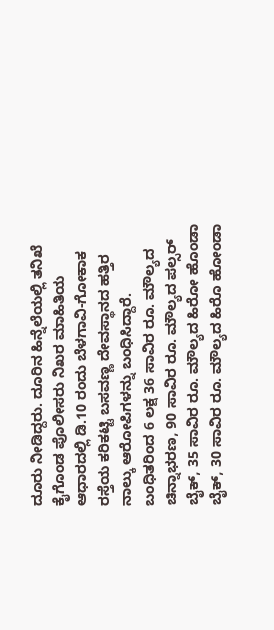ದೂರು ನೀಡಿದ್ದರು. ದೂರಿನ ಹಿನ್ನೆಲೆಯಲ್ಲಿ ತನಿಖೆ ಕೈಗೊಂಡ ಪೊಲೀಸರು ನಿಖರ ಮಾಹಿತಿಯ ಆಧಾರದಲ್ಲಿ ಡಿ.10 ರಂದು ಬೆಳಗಾವಿ-ಗೋಕಾಕ ರಸ್ತೆಯ ಕರಿಕಟ್ಟಿ ಬಸವಣ್ಣ ದೇವಸ್ಥಾನದ ಹತ್ತಿರ ನಾಲ್ಕು ಆರೋಪಿಗಳನ್ನು ಬಂಧಿಸಿದ್ದಾರೆ.
ಬಂಧಿತರಿಂದ 6 ಲಕ್ಷ 36 ಸಾವಿರ ರೂ. ಮೌಲ್ಯದ ಚಿನ್ನಾಭರಣ, 90 ಸಾವಿರ ರೂ. ಮೌಲ್ಯದ ಪಲ್ಸರ್ ಬೈಕ್, 35 ಸಾವಿರ ರೂ. ಮೌಲ್ಯದ ಹಿರೋ ಹೊಂಡಾ ಬೈಕ್, 30 ಸಾವಿರ ರೂ. ಮೌಲ್ಯದ ಹಿರೊ ಹೋಂಡಾ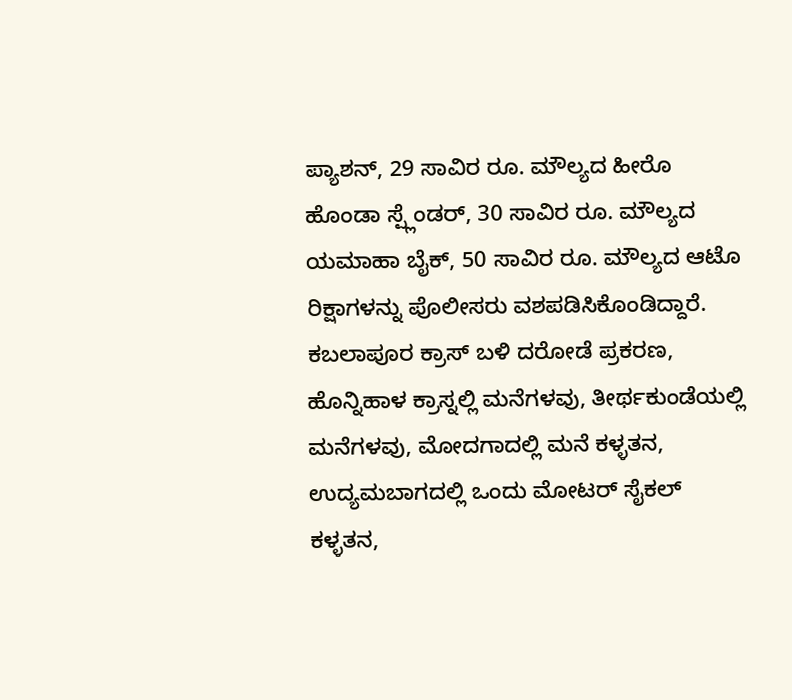ಪ್ಯಾಶನ್, 29 ಸಾವಿರ ರೂ. ಮೌಲ್ಯದ ಹೀರೊ ಹೊಂಡಾ ಸ್ಪ್ಲೆಂಡರ್, 30 ಸಾವಿರ ರೂ. ಮೌಲ್ಯದ ಯಮಾಹಾ ಬೈಕ್, 50 ಸಾವಿರ ರೂ. ಮೌಲ್ಯದ ಆಟೊ ರಿಕ್ಷಾಗಳನ್ನು ಪೊಲೀಸರು ವಶಪಡಿಸಿಕೊಂಡಿದ್ದಾರೆ.
ಕಬಲಾಪೂರ ಕ್ರಾಸ್ ಬಳಿ ದರೋಡೆ ಪ್ರಕರಣ, ಹೊನ್ನಿಹಾಳ ಕ್ರಾಸ್ನಲ್ಲಿ ಮನೆಗಳವು, ತೀರ್ಥಕುಂಡೆಯಲ್ಲಿ ಮನೆಗಳವು, ಮೋದಗಾದಲ್ಲಿ ಮನೆ ಕಳ್ಳತನ, ಉದ್ಯಮಬಾಗದಲ್ಲಿ ಒಂದು ಮೋಟರ್ ಸೈಕಲ್ ಕಳ್ಳತನ,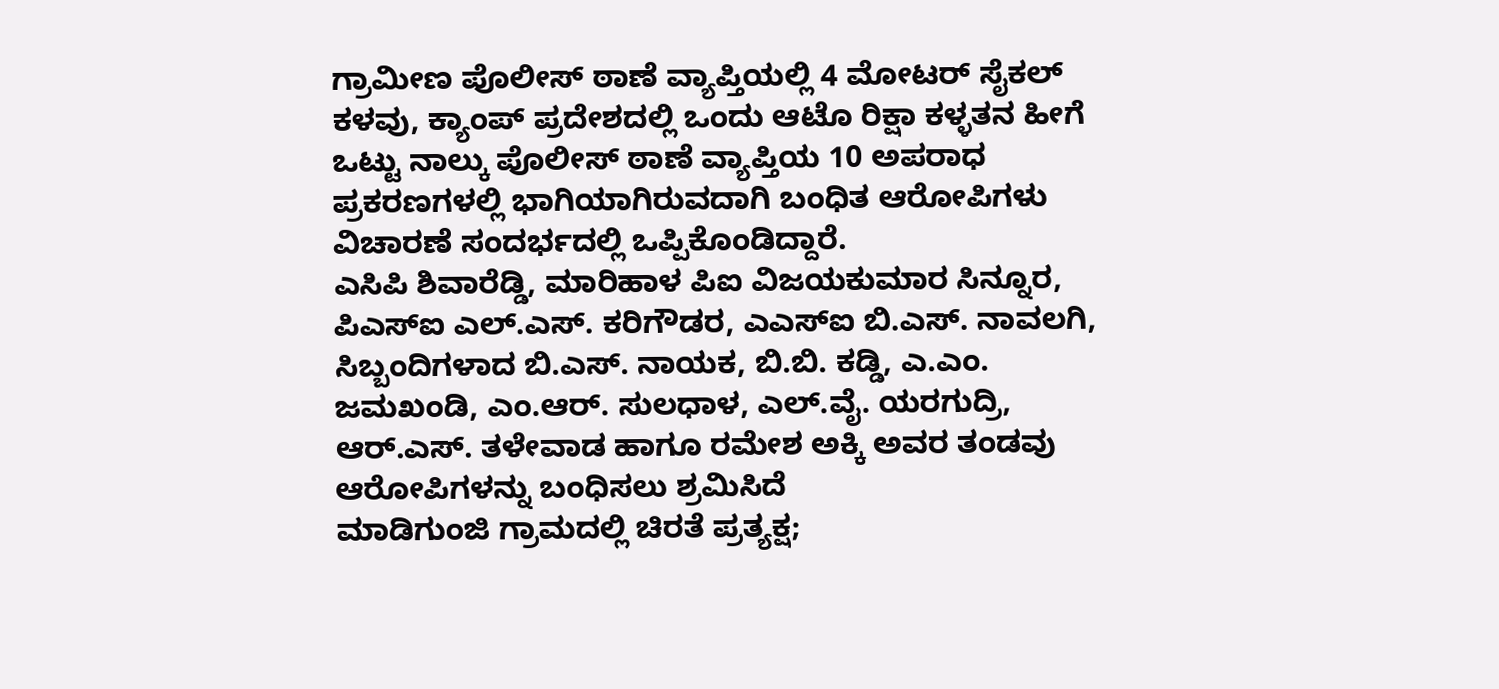ಗ್ರಾಮೀಣ ಪೊಲೀಸ್ ಠಾಣೆ ವ್ಯಾಪ್ತಿಯಲ್ಲಿ 4 ಮೋಟರ್ ಸೈಕಲ್ ಕಳವು, ಕ್ಯಾಂಪ್ ಪ್ರದೇಶದಲ್ಲಿ ಒಂದು ಆಟೊ ರಿಕ್ಷಾ ಕಳ್ಳತನ ಹೀಗೆ ಒಟ್ಟು ನಾಲ್ಕು ಪೊಲೀಸ್ ಠಾಣೆ ವ್ಯಾಪ್ತಿಯ 10 ಅಪರಾಧ ಪ್ರಕರಣಗಳಲ್ಲಿ ಭಾಗಿಯಾಗಿರುವದಾಗಿ ಬಂಧಿತ ಆರೋಪಿಗಳು ವಿಚಾರಣೆ ಸಂದರ್ಭದಲ್ಲಿ ಒಪ್ಪಿಕೊಂಡಿದ್ದಾರೆ.
ಎಸಿಪಿ ಶಿವಾರೆಡ್ಡಿ, ಮಾರಿಹಾಳ ಪಿಐ ವಿಜಯಕುಮಾರ ಸಿನ್ನೂರ, ಪಿಎಸ್ಐ ಎಲ್.ಎಸ್. ಕರಿಗೌಡರ, ಎಎಸ್ಐ ಬಿ.ಎಸ್. ನಾವಲಗಿ, ಸಿಬ್ಬಂದಿಗಳಾದ ಬಿ.ಎಸ್. ನಾಯಕ, ಬಿ.ಬಿ. ಕಡ್ಡಿ, ಎ.ಎಂ. ಜಮಖಂಡಿ, ಎಂ.ಆರ್. ಸುಲಧಾಳ, ಎಲ್.ವೈ. ಯರಗುದ್ರಿ, ಆರ್.ಎಸ್. ತಳೇವಾಡ ಹಾಗೂ ರಮೇಶ ಅಕ್ಕಿ ಅವರ ತಂಡವು ಆರೋಪಿಗಳನ್ನು ಬಂಧಿಸಲು ಶ್ರಮಿಸಿದೆ
ಮಾಡಿಗುಂಜಿ ಗ್ರಾಮದಲ್ಲಿ ಚಿರತೆ ಪ್ರತ್ಯಕ್ಷ;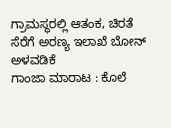ಗ್ರಾಮಸ್ಥರಲ್ಲಿ ಆತಂಕ, ಚಿರತೆ ಸೆರೆಗೆ ಅರಣ್ಯ ಇಲಾಖೆ ಬೋನ್ ಅಳವಡಿಕೆ
ಗಾಂಜಾ ಮಾರಾಟ : ಕೊಲೆ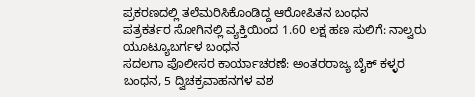ಪ್ರಕರಣದಲ್ಲಿ ತಲೆಮರಿಸಿಕೊಂಡಿದ್ದ ಆರೋಪಿತನ ಬಂಧನ
ಪತ್ರಕರ್ತರ ಸೋಗಿನಲ್ಲಿ ವ್ಯಕ್ತಿಯಿಂದ 1.60 ಲಕ್ಷ ಹಣ ಸುಲಿಗೆ: ನಾಲ್ವರು ಯೂಟ್ಯೂಬರ್ಗಳ ಬಂಧನ
ಸದಲಗಾ ಪೊಲೀಸರ ಕಾರ್ಯಾಚರಣೆ: ಅಂತರರಾಜ್ಯ ಬೈಕ್ ಕಳ್ಳರ ಬಂಧನ, 5 ದ್ವಿಚಕ್ರವಾಹನಗಳ ವಶ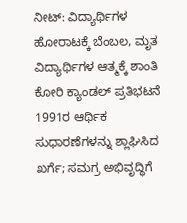ನೀಟ್: ವಿದ್ಯಾರ್ಥಿಗಳ ಹೋರಾಟಕ್ಕೆ ಬೆಂಬಲ, ಮೃತ ವಿದ್ಯಾರ್ಥಿಗಳ ಆತ್ಮಕ್ಕೆ ಶಾಂತಿ ಕೋರಿ ಕ್ಯಾಂಡಲ್ ಪ್ರತಿಭಟನೆ
1991ರ ಆರ್ಥಿಕ ಸುಧಾರಣೆಗಳನ್ನು ಶ್ಲಾಘಿಸಿದ ಖರ್ಗೆ; ಸಮಗ್ರ ಅಭಿವೃದ್ಧಿಗೆ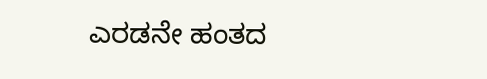ಎರಡನೇ ಹಂತದ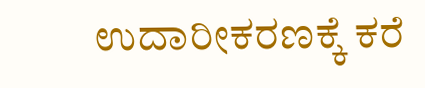ಉದಾರೀಕರಣಕ್ಕೆ ಕರೆ